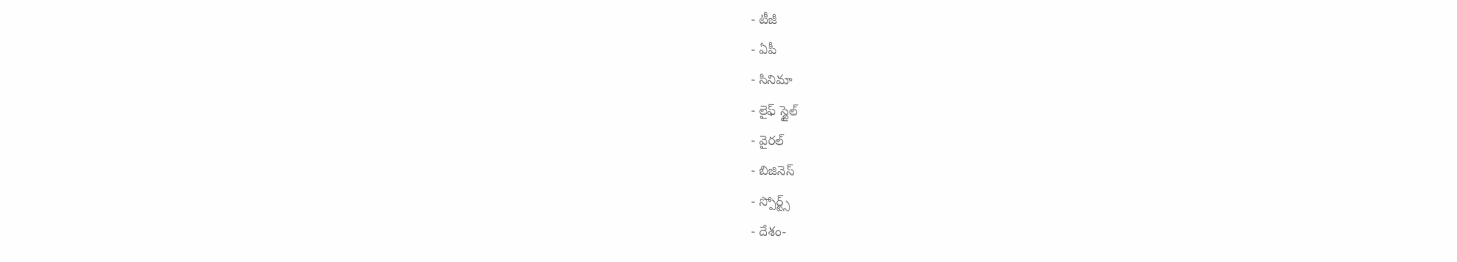- టీజీ
- ఏపీ
- సినిమా
- లైఫ్ స్టైల్
- వైరల్
- బిజినెస్
- స్పోర్ట్స్
- దేశం-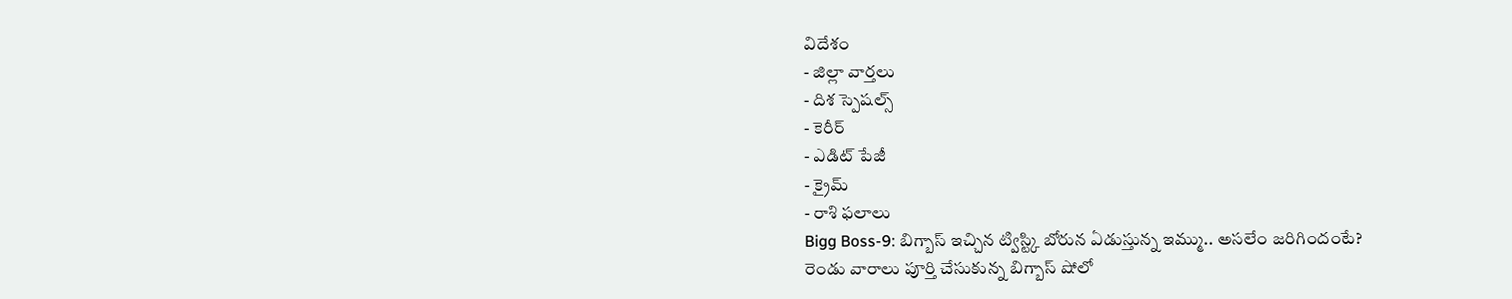విదేశం
- జిల్లా వార్తలు
- దిశ స్పెషల్స్
- కెరీర్
- ఎడిట్ పేజీ
- క్రైమ్
- రాశి ఫలాలు
Bigg Boss-9: బిగ్బాస్ ఇచ్చిన ట్విస్ట్కి బోరున ఏడుస్తున్న ఇమ్ము.. అసలేం జరిగిందంటే?
రెండు వారాలు పూర్తి చేసుకున్న బిగ్బాస్ షోలో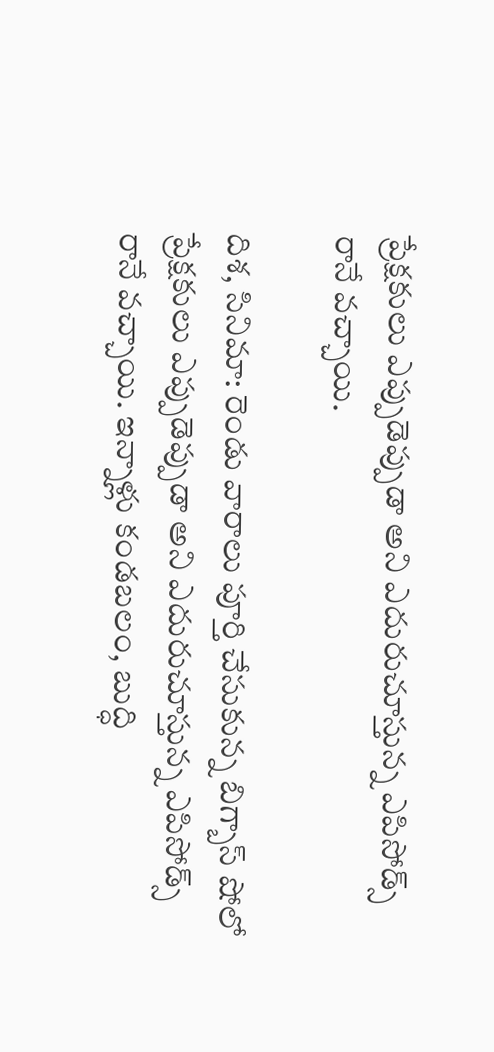ప్రేక్షకులు ఎప్పుడెప్పుడా అని ఎదురుచూస్తున్న ఎపిసోడ్స్ రానే వచ్చాయి.

దిశ, సినిమా: రెండు వారాలు పూర్తి చేసుకున్న బిగ్బాస్ షోలో ప్రేక్షకులు ఎప్పుడెప్పుడా అని ఎదురుచూస్తున్న ఎపిసోడ్స్ రానే వచ్చాయి. ఇన్నాళ్లు కండబలం, బుద్ధి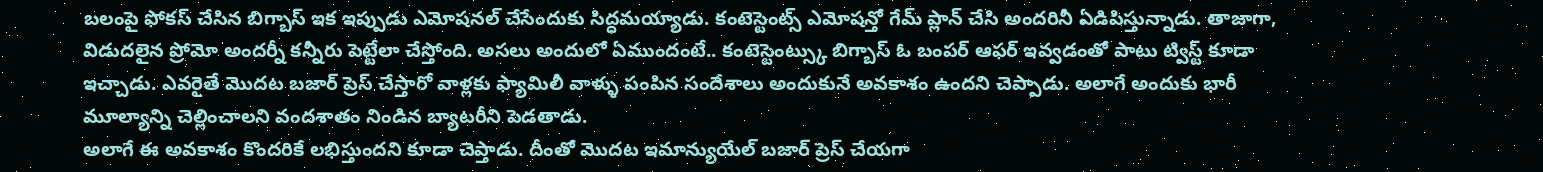బలంపై ఫోకస్ చేసిన బిగ్బాస్ ఇక ఇప్పుడు ఎమోషనల్ చేసేందుకు సిద్ధమయ్యాడు. కంటెస్టెంట్స్ ఎమోషన్తో గేమ్ ప్లాన్ చేసి అందరినీ ఏడిపిస్తున్నాడు. తాజాగా, విడుదలైన ప్రోమో అందర్నీ కన్నీరు పెట్టేలా చేస్తోంది. అసలు అందులో ఏముందంటే.. కంటెస్టెంట్స్కు బిగ్బాస్ ఓ బంపర్ ఆఫర్ ఇవ్వడంతో పాటు ట్విస్ట్ కూడా ఇచ్చాడు. ఎవరైతే మొదట బజార్ ప్రెస్ చేస్తారో వాళ్లకు ఫ్యామిలీ వాళ్ళు పంపిన సందేశాలు అందుకునే అవకాశం ఉందని చెప్పాడు. అలాగే అందుకు భారీ మూల్యాన్ని చెల్లించాలని వందశాతం నిండిన బ్యాటరీని పెడతాడు.
అలాగే ఈ అవకాశం కొందరికే లభిస్తుందని కూడా చెప్తాడు. దీంతో మొదట ఇమాన్యుయేల్ బజార్ ప్రెస్ చేయగా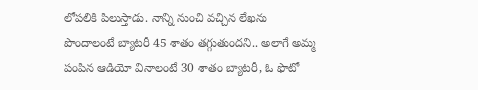లోపలికి పిలుస్తాడు. నాన్ని నుంచి వచ్చిన లేఖను పొందాలంటే బ్యాటరీ 45 శాతం తగ్గుతుందని.. అలాగే అమ్మ పంపిన ఆడియో వినాలంటే 30 శాతం బ్యాటరీ, ఓ ఫొటో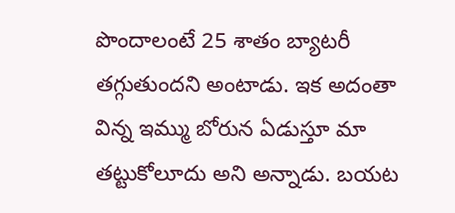పొందాలంటే 25 శాతం బ్యాటరీ తగ్గుతుందని అంటాడు. ఇక అదంతా విన్న ఇమ్ము బోరున ఏడుస్తూ మా తట్టుకోలూదు అని అన్నాడు. బయట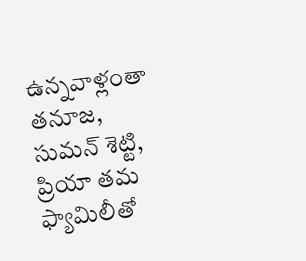ఉన్నవాళ్లంతా తనూజ, సుమన్ శెట్టి, ప్రియా తమ ఫ్యామిలీతో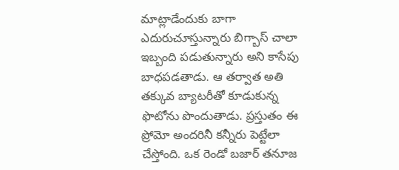మాట్లాడేందుకు బాగా ఎదురుచూస్తున్నారు బిగ్బాస్ చాలా ఇబ్బంది పడుతున్నారు అని కాసేపు బాధపడతాడు. ఆ తర్వాత అతి తక్కువ బ్యాటరీతో కూడుకున్న ఫొటోను పొందుతాడు. ప్రస్తుతం ఈ ప్రోమో అందరినీ కన్నీరు పెట్టేలా చేస్తోంది. ఒక రెండో బజార్ తనూజ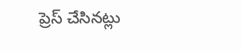ప్రెస్ చేసినట్లు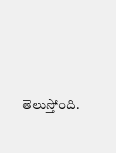తెలుస్తోంది.